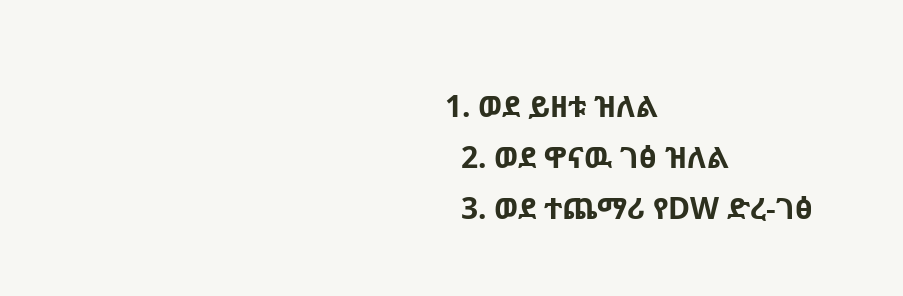1. ወደ ይዘቱ ዝለል
  2. ወደ ዋናዉ ገፅ ዝለል
  3. ወደ ተጨማሪ የDW ድረ-ገፅ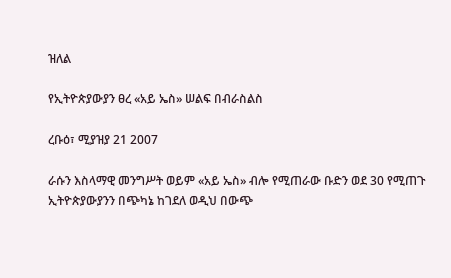ዝለል

የኢትዮጵያውያን ፀረ «አይ ኤስ» ሠልፍ በብራስልስ

ረቡዕ፣ ሚያዝያ 21 2007

ራሱን እስላማዊ መንግሥት ወይም «አይ ኤስ» ብሎ የሚጠራው ቡድን ወደ 30 የሚጠጉ ኢትዮጵያውያንን በጭካኔ ከገደለ ወዲህ በውጭ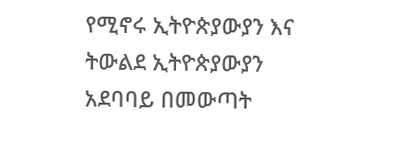የሚኖሩ ኢትዮጵያውያን እና ትውልደ ኢትዮጵያውያን አደባባይ በመውጣት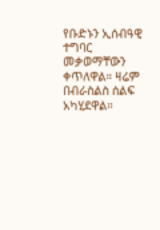የቡድኑን ኢሰብዓዊ ተግባር መቃወማቸውን ቀጥለዋል። ዛሬም በብራስልስ ሰልፍ አካሂደዋል።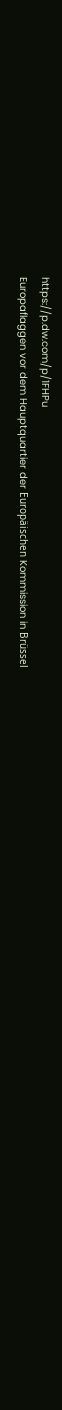https://p.dw.com/p/1FHPu
Europaflaggen vor dem Hauptquartier der Europäischen Kommission in Brüssel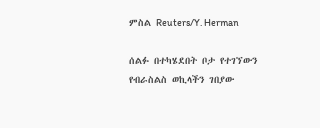ምስል Reuters/Y. Herman

ሰልፉ በተካሄደበት ቦታ የተገኘውን የብራስልስ ወኪላችን ገበያው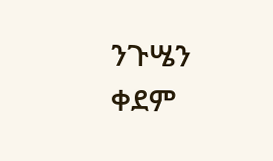ንጉሤን ቀደም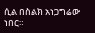ሲል በስልክ አነጋግሬው ነበር።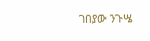ገበያው ንጉሤ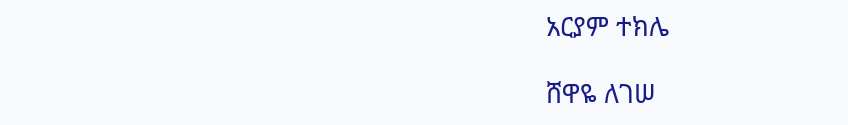አርያም ተክሌ

ሸዋዬ ለገሠ